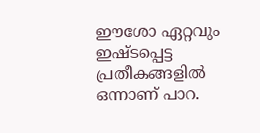ഈശോ ഏറ്റവും ഇഷ്ടപ്പെട്ട പ്രതീകങ്ങളിൽ ഒന്നാണ് പാറ.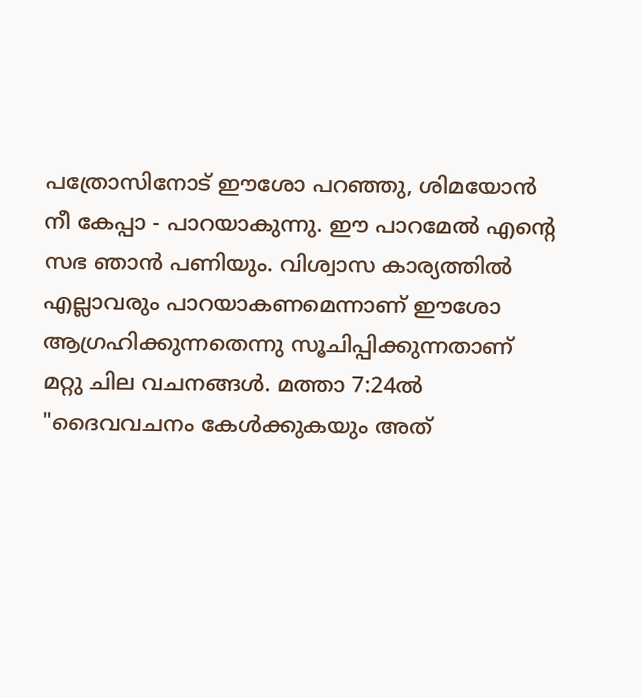പത്രോസിനോട് ഈശോ പറഞ്ഞു, ശിമയോൻ നീ കേപ്പാ - പാറയാകുന്നു. ഈ പാറമേൽ എന്റെ സഭ ഞാൻ പണിയും. വിശ്വാസ കാര്യത്തിൽ എല്ലാവരും പാറയാകണമെന്നാണ് ഈശോ ആഗ്രഹിക്കുന്നതെന്നു സൂചിപ്പിക്കുന്നതാണ് മറ്റു ചില വചനങ്ങൾ. മത്താ 7:24ൽ "ദൈവവചനം കേൾക്കുകയും അത്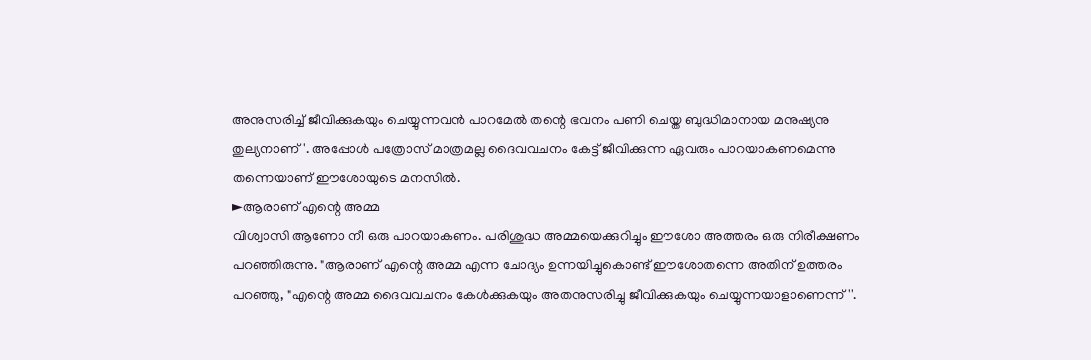അനുസരിച്ച് ജീവിക്കുകയും ചെയ്യുന്നവൻ പാറമേൽ തന്റെ ഭവനം പണി ചെയ്ത ബുദ്ധിമാനായ മനുഷ്യനു തുല്യനാണ്'. അപ്പോൾ പത്രോസ് മാത്രമല്ല ദൈവവചനം കേട്ട് ജീവിക്കുന്ന ഏവരും പാറയാകണമെന്നു തന്നെയാണ് ഈശോയുടെ മനസിൽ.
►ആരാണ് എന്റെ അമ്മ
വിശ്വാസി ആണോ നീ ഒരു പാറയാകണം. പരിശുദ്ധ അമ്മയെക്കുറിച്ചും ഈശോ അത്തരം ഒരു നിരീക്ഷണം പറഞ്ഞിരുന്നു. "ആരാണ് എന്റെ അമ്മ എന്ന ചോദ്യം ഉന്നയിച്ചുകൊണ്ട് ഈശോതന്നെ അതിന് ഉത്തരം പറഞ്ഞു, "എന്റെ അമ്മ ദൈവവചനം കേൾക്കുകയും അതനുസരിച്ചു ജീവിക്കുകയും ചെയ്യുന്നയാളാണെന്ന്''.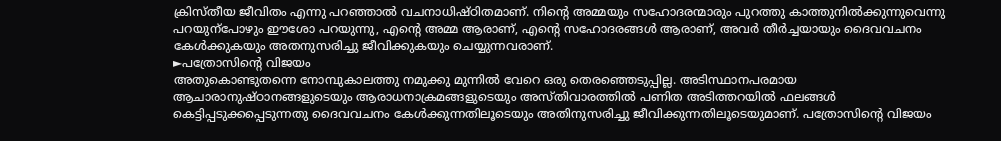ക്രിസ്തീയ ജീവിതം എന്നു പറഞ്ഞാൽ വചനാധിഷ്ഠിതമാണ്. നിന്റെ അമ്മയും സഹോദരന്മാരും പുറത്തു കാത്തുനിൽക്കുന്നുവെന്നു പറയുന്പോഴും ഈശോ പറയുന്നു, എന്റെ അമ്മ ആരാണ്, എന്റെ സഹോദരങ്ങൾ ആരാണ്, അവർ തീർച്ചയായും ദൈവവചനം കേൾക്കുകയും അതനുസരിച്ചു ജീവിക്കുകയും ചെയ്യുന്നവരാണ്.
►പത്രോസിന്റെ വിജയം
അതുകൊണ്ടുതന്നെ നോമ്പുകാലത്തു നമുക്കു മുന്നിൽ വേറെ ഒരു തെരഞ്ഞെടുപ്പില്ല. അടിസ്ഥാനപരമായ ആചാരാനുഷ്ഠാനങ്ങളുടെയും ആരാധനാക്രമങ്ങളുടെയും അസ്തിവാരത്തിൽ പണിത അടിത്തറയിൽ ഫലങ്ങൾ കെട്ടിപ്പടുക്കപ്പെടുന്നതു ദൈവവചനം കേൾക്കുന്നതിലൂടെയും അതിനുസരിച്ചു ജീവിക്കുന്നതിലൂടെയുമാണ്. പത്രോസിന്റെ വിജയം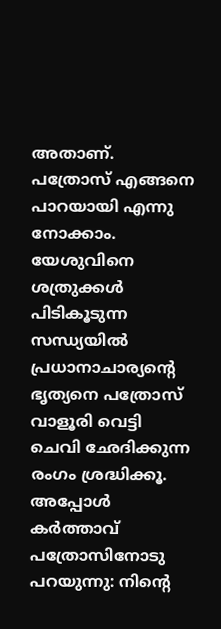അതാണ്. പത്രോസ് എങ്ങനെ പാറയായി എന്നു നോക്കാം.
യേശുവിനെ ശത്രുക്കൾ പിടികൂടുന്ന സന്ധ്യയിൽ പ്രധാനാചാര്യന്റെ ഭൃത്യനെ പത്രോസ് വാളൂരി വെട്ടി ചെവി ഛേദിക്കുന്ന രംഗം ശ്രദ്ധിക്കൂ. അപ്പോൾ കർത്താവ് പത്രോസിനോടു പറയുന്നു: നിന്റെ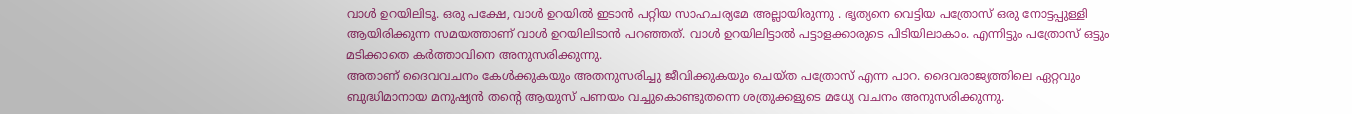വാൾ ഉറയിലിടൂ. ഒരു പക്ഷേ, വാൾ ഉറയിൽ ഇടാൻ പറ്റിയ സാഹചര്യമേ അല്ലായിരുന്നു . ഭൃത്യനെ വെട്ടിയ പത്രോസ് ഒരു നോട്ടപ്പുള്ളി ആയിരിക്കുന്ന സമയത്താണ് വാൾ ഉറയിലിടാൻ പറഞ്ഞത്. വാൾ ഉറയിലിട്ടാൽ പട്ടാളക്കാരുടെ പിടിയിലാകാം. എന്നിട്ടും പത്രോസ് ഒട്ടും മടിക്കാതെ കർത്താവിനെ അനുസരിക്കുന്നു.
അതാണ് ദൈവവചനം കേൾക്കുകയും അതനുസരിച്ചു ജീവിക്കുകയും ചെയ്ത പത്രോസ് എന്ന പാറ. ദൈവരാജ്യത്തിലെ ഏറ്റവും ബുദ്ധിമാനായ മനുഷ്യൻ തന്റെ ആയുസ് പണയം വച്ചുകൊണ്ടുതന്നെ ശത്രുക്കളുടെ മധ്യേ വചനം അനുസരിക്കുന്നു.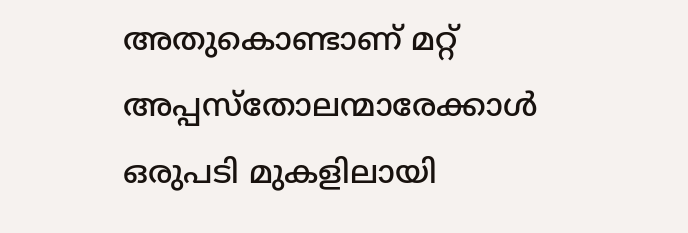അതുകൊണ്ടാണ് മറ്റ് അപ്പസ്തോലന്മാരേക്കാൾ ഒരുപടി മുകളിലായി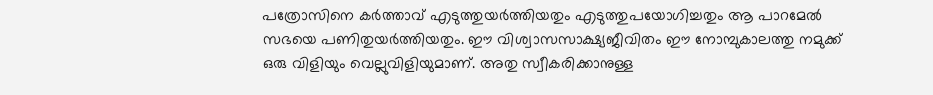പത്രോസിനെ കർത്താവ് എടുത്തുയർത്തിയതും എടുത്തുപയോഗിച്ചതും ആ പാറമേൽ സഭയെ പണിതുയർത്തിയതും. ഈ വിശ്വാസസാക്ഷ്യജീവിതം ഈ നോമ്പുകാലത്തു നമുക്ക് ഒരു വിളിയും വെല്ലുവിളിയുമാണ്. അതു സ്വീകരിക്കാനുള്ള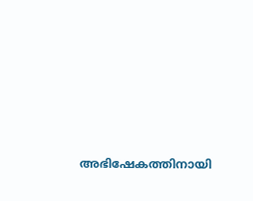അഭിഷേകത്തിനായി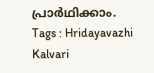പ്രാർഥിക്കാം.
Tags : Hridayavazhi Kalvari